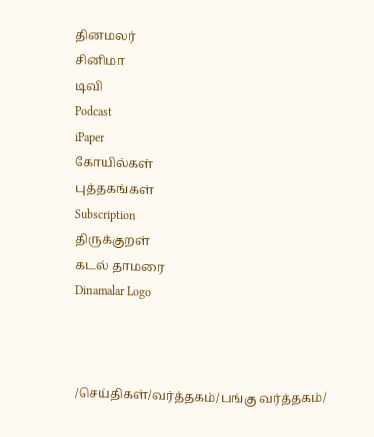தினமலர்
சினிமா
டிவி
Podcast
iPaper
கோயில்கள்
புத்தகங்கள்
Subscription
திருக்குறள்
கடல் தாமரை
Dinamalar Logo



/செய்திகள்/வர்த்தகம்/பங்கு வர்த்தகம்/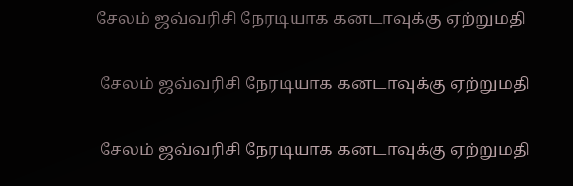சேலம் ஜவ்வரிசி நேரடியாக கனடாவுக்கு ஏற்றுமதி

 சேலம் ஜவ்வரிசி நேரடியாக கனடாவுக்கு ஏற்றுமதி

 சேலம் ஜவ்வரிசி நேரடியாக கனடாவுக்கு ஏற்றுமதி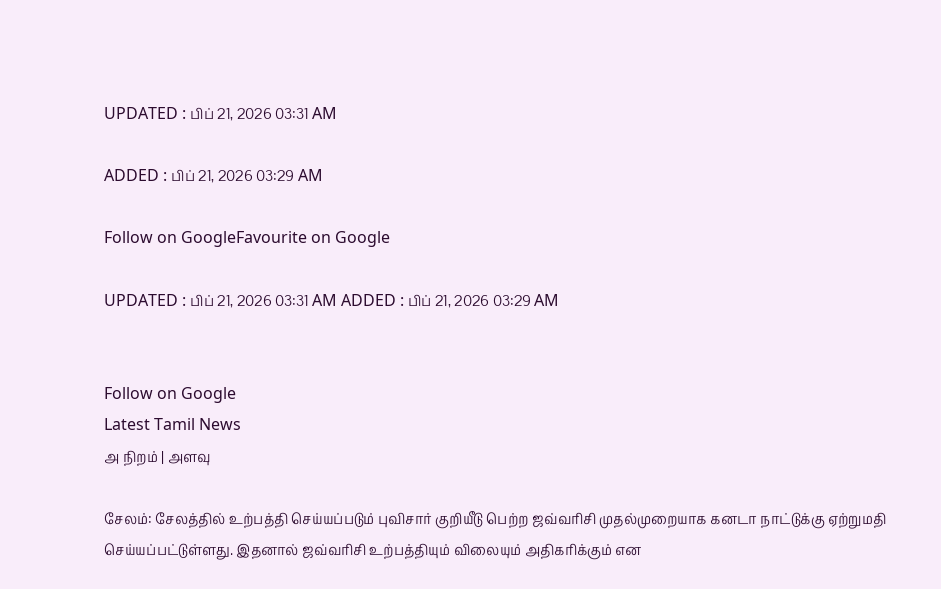UPDATED : பிப் 21, 2026 03:31 AM

ADDED : பிப் 21, 2026 03:29 AM

Follow on GoogleFavourite on Google

UPDATED : பிப் 21, 2026 03:31 AM ADDED : பிப் 21, 2026 03:29 AM


Follow on Google
Latest Tamil News
அ நிறம் | அளவு

சேலம்: சேலத்தில் உற்பத்தி செய்யப்படும் புவிசார் குறியீடு பெற்ற ஜவ்வரிசி முதல்முறையாக கனடா நாட்டுக்கு ஏற்றுமதி செய்யப்பட்டுள்ளது. இதனால் ஜவ்வரிசி உற்பத்தியும் விலையும் அதிகரிக்கும் என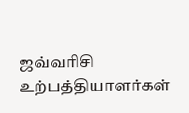ஜவ்வரிசி உற்பத்தியாளர்கள்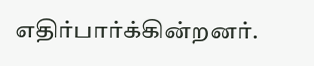எதிர்பார்க்கின்றனர்.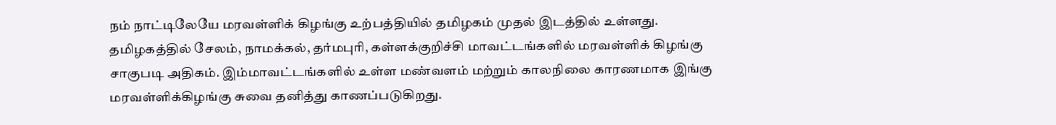நம் நாட்டிலேயே மரவள்ளிக் கிழங்கு உற்பத்தியில் தமிழகம் முதல் இடத்தில் உள்ளது. தமிழகத்தில் சேலம், நாமக்கல், தர்மபுரி, கள்ளக்குறிச்சி மாவட்டங்களில் மரவள்ளிக் கிழங்கு சாகுபடி அதிகம். இம்மாவட்டங்களில் உள்ள மண்வளம் மற்றும் காலநிலை காரணமாக இங்கு மரவள்ளிக்கிழங்கு சுவை தனித்து காணப்படுகிறது.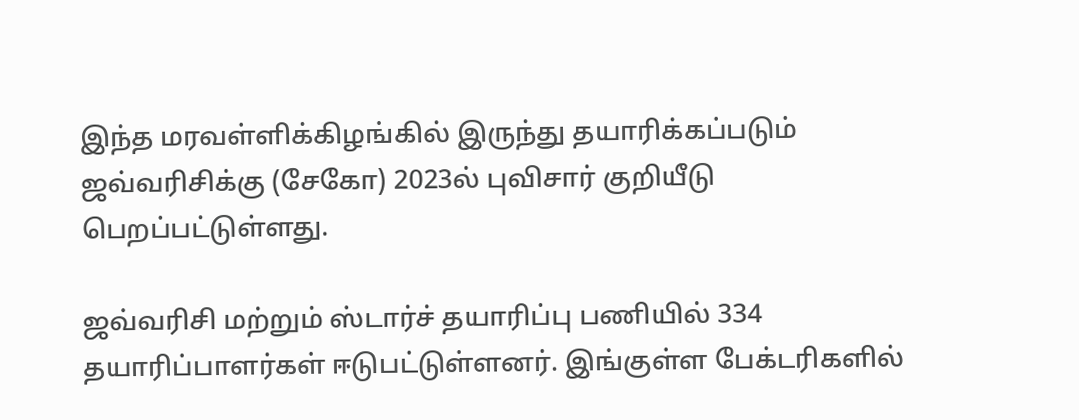இந்த மரவள்ளிக்கிழங்கில் இருந்து தயாரிக்கப்படும் ஜவ்வரிசிக்கு (சேகோ) 2023ல் புவிசார் குறியீடு பெறப்பட்டுள்ளது.

ஜவ்வரிசி மற்றும் ஸ்டார்ச் தயாரிப்பு பணியில் 334 தயாரிப்பாளர்கள் ஈடுபட்டுள்ளனர். இங்குள்ள பேக்டரிகளில்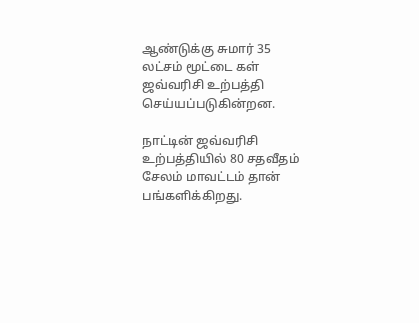ஆண்டுக்கு சுமார் 35 லட்சம் மூட்டை கள் ஜவ்வரிசி உற்பத்தி செய்யப்படுகின்றன.

நாட்டின் ஜவ்வரிசி உற்பத்தியில் 80 சதவீதம் சேலம் மாவட்டம் தான் பங்களிக்கிறது.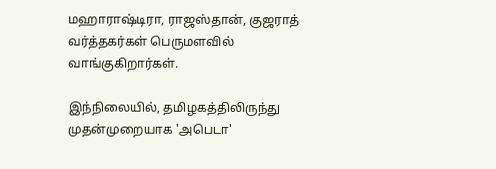மஹாராஷ்டிரா, ராஜஸ்தான், குஜராத் வர்த்தகர்கள் பெருமளவில் வாங்குகிறார்கள்.

இந்நிலையில், தமிழகத்திலிருந்து முதன்முறையாக 'அபெடா'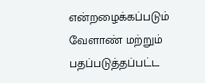என்றழைக்கப்படும் வேளாண் மற்றும் பதப்படுத்தப்பட்ட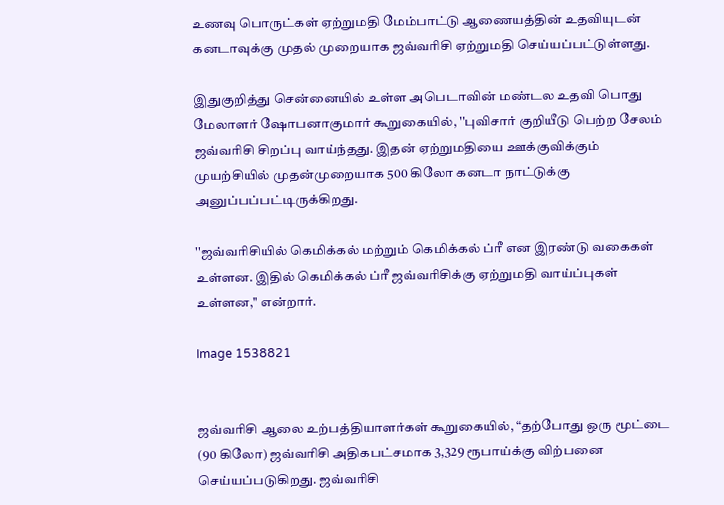உணவு பொருட்கள் ஏற்றுமதி மேம்பாட்டு ஆணையத்தின் உதவியுடன் கனடாவுக்கு முதல் முறையாக ஜவ்வரிசி ஏற்றுமதி செய்யப்பட்டுள்ளது.

இதுகுறித்து சென்னையில் உள்ள அபெடாவின் மண்டல உதவி பொது மேலாளர் ஷோபனாகுமார் கூறுகையில், ''புவிசார் குறியீடு பெற்ற சேலம் ஜவ்வரிசி சிறப்பு வாய்ந்தது. இதன் ஏற்றுமதியை ஊக்குவிக்கும் முயற்சியில் முதன்முறையாக 500 கிலோ கனடா நாட்டுக்கு அனுப்பப்பட்டிருக்கிறது.

''ஜவ்வரிசியில் கெமிக்கல் மற்றும் கெமிக்கல் ப்ரீ என இரண்டு வகைகள் உள்ளன. இதில் கெமிக்கல் ப்ரீ ஜவ்வரிசிக்கு ஏற்றுமதி வாய்ப்புகள் உள்ளன,'' என்றார்.

Image 1538821


ஜவ்வரிசி ஆலை உற்பத்தியாளர்கள் கூறுகையில், “தற்போது ஒரு மூட்டை (90 கிலோ) ஜவ்வரிசி அதிகபட்சமாக 3,329 ரூபாய்க்கு விற்பனை செய்யப்படுகிறது. ஜவ்வரிசி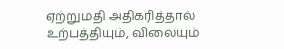ஏற்றுமதி அதிகரித்தால் உற்பத்தியும், விலையும்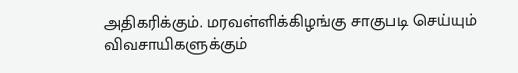அதிகரிக்கும். மரவள்ளிக்கிழங்கு சாகுபடி செய்யும் விவசாயிகளுக்கும்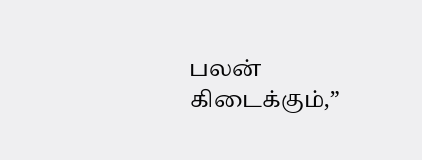பலன் கிடைக்கும்,”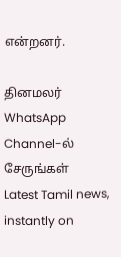என்றனர்.

தினமலர் WhatsApp Channel-ல் சேருங்கள்
Latest Tamil news, instantly on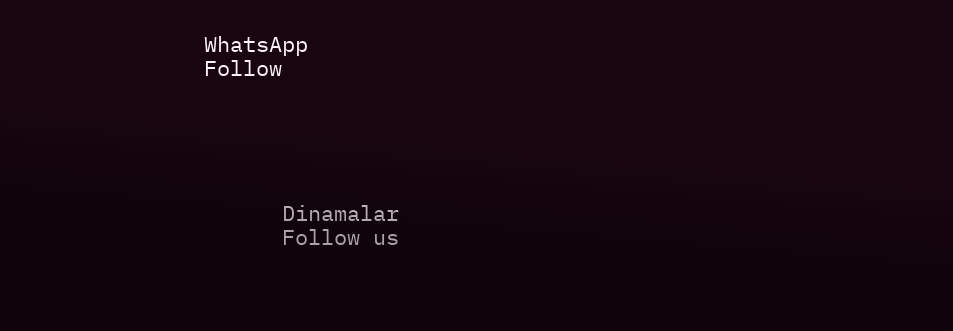WhatsApp
Follow





      Dinamalar
      Follow us